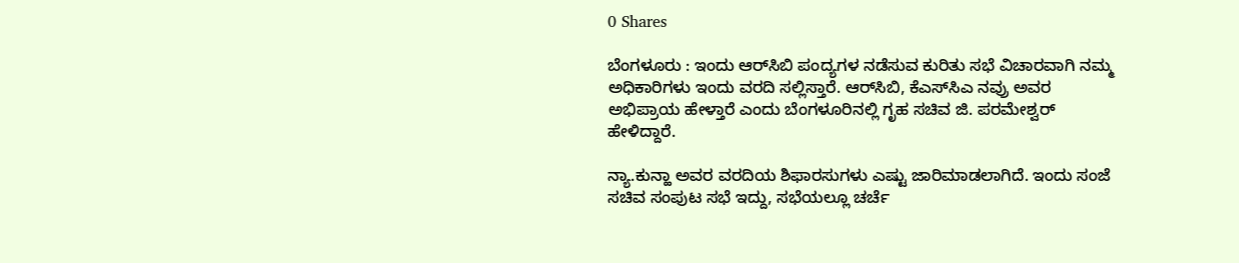0 Shares

ಬೆಂಗಳೂರು : ಇಂದು ಆರ್‌ಸಿಬಿ ಪಂದ್ಯಗಳ ನಡೆಸುವ‌ ಕುರಿತು ಸಭೆ ವಿಚಾರವಾಗಿ ನಮ್ಮ ಅಧಿಕಾರಿಗಳು ಇಂದು ವರದಿ ಸಲ್ಲಿಸ್ತಾರೆ. ಆರ್‌ಸಿಬಿ, ಕೆಎಸ್‌ಸಿಎ ನವ್ರು ಅವರ ಅಭಿಪ್ರಾಯ ಹೇಳ್ತಾರೆ ಎಂದು ಬೆಂಗಳೂರಿನಲ್ಲಿ ಗೃಹ ಸಚಿವ ಜಿ. ಪರಮೇಶ್ವರ್ ಹೇಳಿದ್ದಾರೆ.

ನ್ಯಾ‌.ಕುನ್ಹಾ ಅವರ ವರದಿಯ ಶಿಫಾರಸುಗಳು ಎಷ್ಟು ಜಾರಿ‌ಮಾಡಲಾಗಿದೆ. ಇಂದು ಸಂಜೆ ಸಚಿವ ಸಂಪುಟ ಸಭೆ ಇದ್ದು, ಸಭೆಯಲ್ಲೂ ಚರ್ಚೆ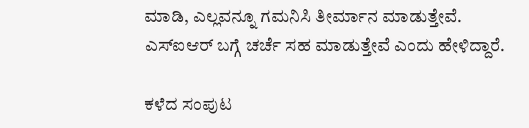ಮಾಡಿ, ಎಲ್ಲವನ್ನೂ ಗಮನಿಸಿ ತೀರ್ಮಾನ ಮಾಡುತ್ತೇವೆ. ಎಸ್ಐಆರ್ ಬಗ್ಗೆ ಚರ್ಚೆ ಸಹ ಮಾಡುತ್ತೇವೆ ಎಂದು ಹೇಳಿದ್ದಾರೆ.

ಕಳೆದ ಸಂಪುಟ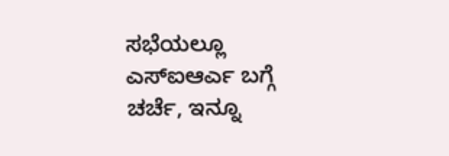ಸಭೆಯಲ್ಲೂ ಎಸ್ಐಆರ್ಎ ಬಗ್ಗೆ ಚರ್ಚೆ, ಇನ್ನೂ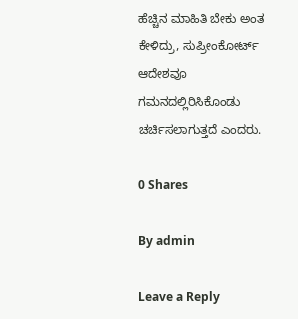ಹೆಚ್ಚಿನ ಮಾಹಿತಿ ಬೇಕು ಅಂತ ಕೇಳಿದ್ರು, ಸುಪ್ರೀಂಕೋರ್ಟ್ ಆದೇಶವೂ ಗಮನದಲ್ಲಿರಿಸಿಕೊಂಡು ಚರ್ಚಿಸಲಾಗುತ್ತದೆ ಎಂದರು.

0 Shares

By admin

Leave a Reply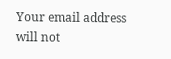Your email address will not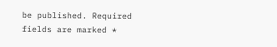be published. Required fields are marked *